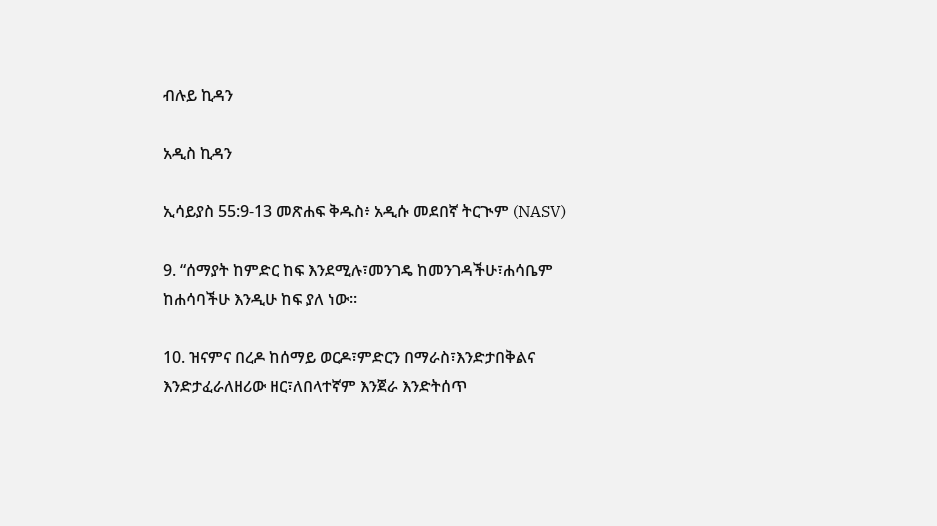ብሉይ ኪዳን

አዲስ ኪዳን

ኢሳይያስ 55:9-13 መጽሐፍ ቅዱስ፥ አዲሱ መደበኛ ትርጒም (NASV)

9. “ሰማያት ከምድር ከፍ እንደሚሉ፣መንገዴ ከመንገዳችሁ፣ሐሳቤም ከሐሳባችሁ እንዲሁ ከፍ ያለ ነው።

10. ዝናምና በረዶ ከሰማይ ወርዶ፣ምድርን በማራስ፣እንድታበቅልና እንድታፈራለዘሪው ዘር፣ለበላተኛም እንጀራ እንድትሰጥ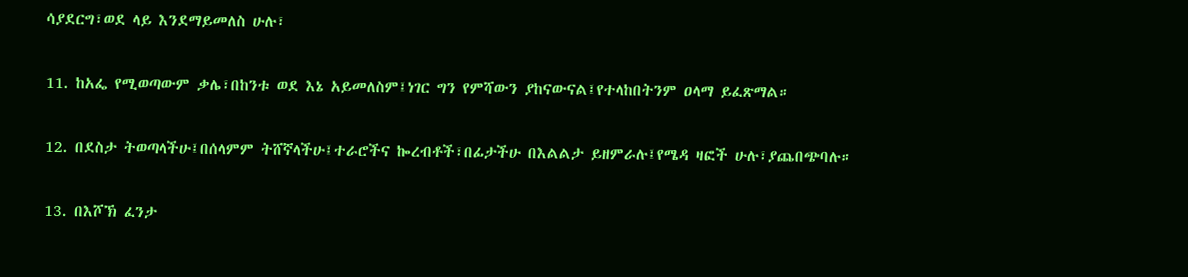ሳያደርግ፣ወደ ላይ እንደማይመለስ ሁሉ፣

11. ከአፌ የሚወጣውም ቃሌ፣በከንቱ ወደ እኔ አይመለስም፤ነገር ግን የምሻውን ያከናውናል፤የተላከበትንም ዐላማ ይፈጽማል።

12. በደስታ ትወጣላችሁ፤በሰላምም ትሸኛላችሁ፤ተራሮችና ኰረብቶች፣በፊታችሁ በእልልታ ይዘምራሉ፤የሜዳ ዛፎች ሁሉ፣ያጨበጭባሉ።

13. በእሾኽ ፈንታ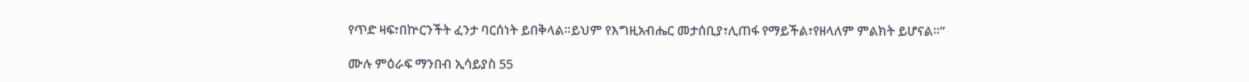የጥድ ዛፍ፣በኵርንችት ፈንታ ባርሰነት ይበቅላል።ይህም የእግዚአብሔር መታሰቢያ፣ሊጠፋ የማይችል፣የዘላለም ምልክት ይሆናል።”

ሙሉ ምዕራፍ ማንበብ ኢሳይያስ 55